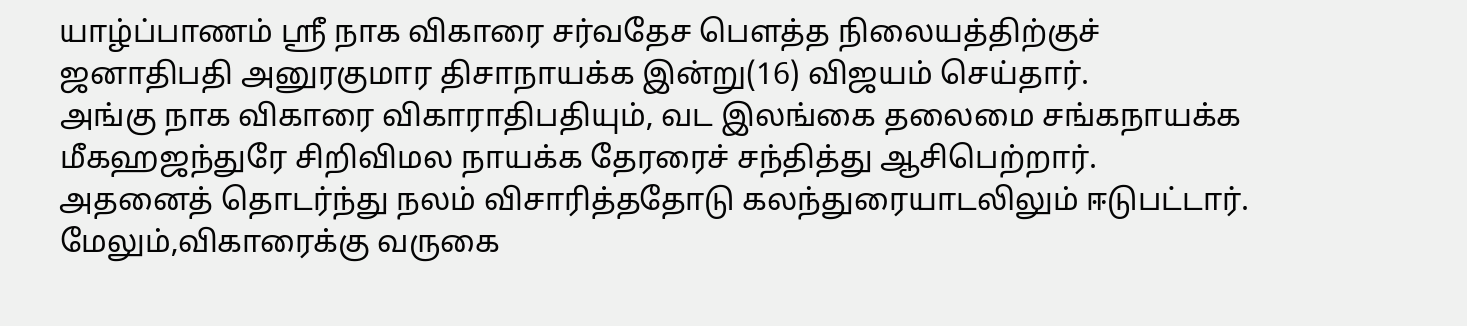யாழ்ப்பாணம் ஸ்ரீ நாக விகாரை சர்வதேச பௌத்த நிலையத்திற்குச் ஜனாதிபதி அனுரகுமார திசாநாயக்க இன்று(16) விஜயம் செய்தார்.
அங்கு நாக விகாரை விகாராதிபதியும், வட இலங்கை தலைமை சங்கநாயக்க மீகஹஜந்துரே சிறிவிமல நாயக்க தேரரைச் சந்தித்து ஆசிபெற்றார்.
அதனைத் தொடர்ந்து நலம் விசாரித்ததோடு கலந்துரையாடலிலும் ஈடுபட்டார்.
மேலும்,விகாரைக்கு வருகை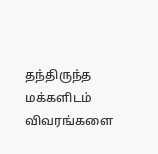தந்திருந்த மக்களிடம் விவரங்களை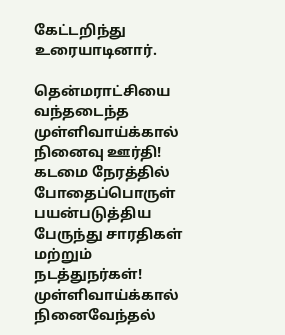கேட்டறிந்து உரையாடினார்.

தென்மராட்சியை வந்தடைந்த முள்ளிவாய்க்கால் நினைவு ஊர்தி!
கடமை நேரத்தில் போதைப்பொருள் பயன்படுத்திய பேருந்து சாரதிகள் மற்றும் நடத்துநர்கள்!
முள்ளிவாய்க்கால் நினைவேந்தல்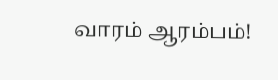வாரம் ஆரம்பம்!